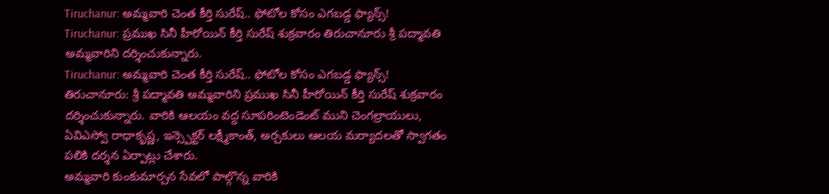Tiruchanur: అమ్మవారి చెంత కీర్తి సురేష్.. ఫోటోల కోసం ఎగబడ్డ ఫ్యాన్స్!
Tiruchanur: ప్రముఖ సినీ హీరోయిన్ కీర్తి సురేష్ శుక్రవారం తిరుచానూరు శ్రీ పద్మావతి అమ్మవారిని దర్శించుకున్నారు.
Tiruchanur: అమ్మవారి చెంత కీర్తి సురేష్.. ఫోటోల కోసం ఎగబడ్డ ఫ్యాన్స్!
తిరుచానూరు: శ్రీ పద్మావతి అమ్మవారిని ప్రముఖ సినీ హీరోయిన్ కీర్తి సురేష్ శుక్రవారం దర్శించుకున్నారు. వారికి ఆలయం వద్ద సూపరింటెండెంట్ ముని చెంగల్రాయులు, ఏవిఎస్వో రాధాకృష్ణ, ఇన్స్పెక్టర్ లక్ష్మీకాంత్, అర్చకులు ఆలయ మర్యాదలతో స్వాగతం పలికి దర్శన ఏర్పాట్లు చేశారు.
అమ్మవారి కుంకుమార్చన సేవలో పాల్గొన్న వారికి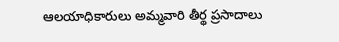ఆలయాధికారులు అమ్మవారి తీర్థ ప్రసాదాలు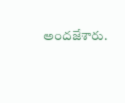అందజేశారు.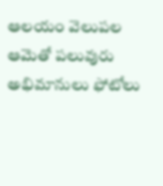ఆలయం వెలుపల ఆమెతో పలువురు అభిమానులు ఫోటోలు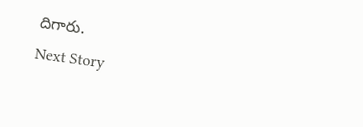దిగారు.
Next Story